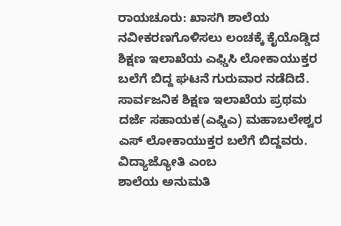ರಾಯಚೂರು: ಖಾಸಗಿ ಶಾಲೆಯ ನವೀಕರಣಗೊಳಿಸಲು ಲಂಚಕ್ಕೆ ಕೈಯೊಡ್ಡಿದ ಶಿಕ್ಷಣ ಇಲಾಖೆಯ ಎಫ್ಡಿಸಿ ಲೋಕಾಯುಕ್ತರ ಬಲೆಗೆ ಬಿದ್ದ ಘಟನೆ ಗುರುವಾರ ನಡೆದಿದೆ.
ಸಾರ್ವಜನಿಕ ಶಿಕ್ಷಣ ಇಲಾಖೆಯ ಪ್ರಥಮ ದರ್ಜೆ ಸಹಾಯಕ(ಎಫ್ಡಿಎ) ಮಹಾಬಲೇಶ್ವರ ಎಸ್ ಲೋಕಾಯುಕ್ತರ ಬಲೆಗೆ ಬಿದ್ದವರು. ವಿದ್ಯಾಜ್ಯೋತಿ ಎಂಬ
ಶಾಲೆಯ ಅನುಮತಿ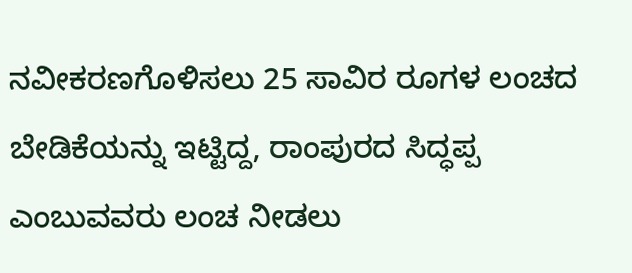ನವೀಕರಣಗೊಳಿಸಲು 25 ಸಾವಿರ ರೂಗಳ ಲಂಚದ ಬೇಡಿಕೆಯನ್ನು ಇಟ್ಟಿದ್ದ, ರಾಂಪುರದ ಸಿದ್ಧಪ್ಪ ಎಂಬುವವರು ಲಂಚ ನೀಡಲು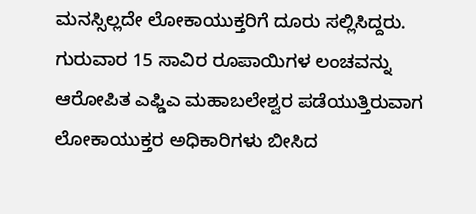ಮನಸ್ಸಿಲ್ಲದೇ ಲೋಕಾಯುಕ್ತರಿಗೆ ದೂರು ಸಲ್ಲಿಸಿದ್ದರು.
ಗುರುವಾರ 15 ಸಾವಿರ ರೂಪಾಯಿಗಳ ಲಂಚವನ್ನು ಆರೋಪಿತ ಎಫ್ಡಿಎ ಮಹಾಬಲೇಶ್ವರ ಪಡೆಯುತ್ತಿರುವಾಗ ಲೋಕಾಯುಕ್ತರ ಅಧಿಕಾರಿಗಳು ಬೀಸಿದ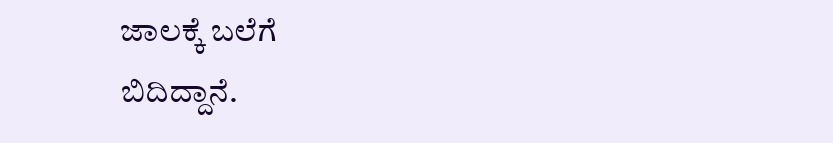ಜಾಲಕ್ಕೆ ಬಲೆಗೆ
ಬಿದಿದ್ದಾನೆ.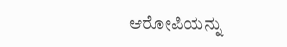ಆರೋಪಿಯನ್ನು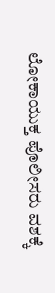ಲೋಕಾಯುಕ್ತ ಪೊಲೀಸರು ವಶಕ್ಕೆ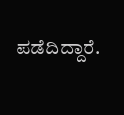ಪಡೆದಿದ್ದಾರೆ.